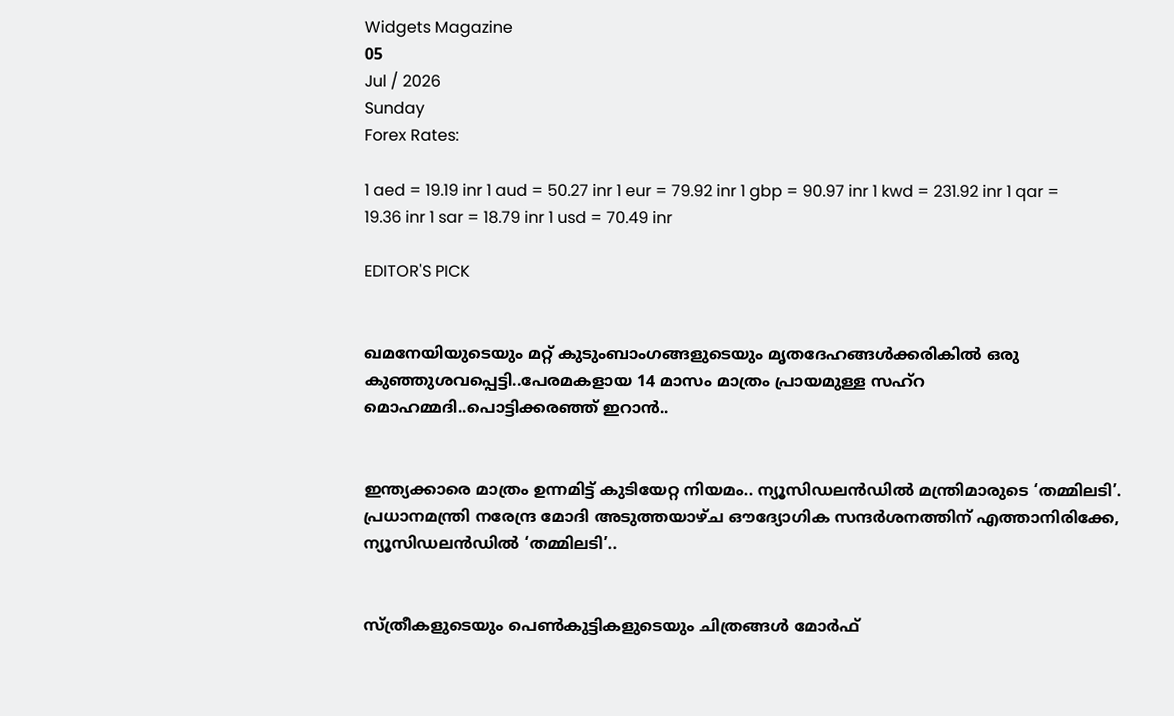Widgets Magazine
05
Jul / 2026
Sunday
Forex Rates:

1 aed = 19.19 inr 1 aud = 50.27 inr 1 eur = 79.92 inr 1 gbp = 90.97 inr 1 kwd = 231.92 inr 1 qar = 19.36 inr 1 sar = 18.79 inr 1 usd = 70.49 inr

EDITOR'S PICK


ഖമനേയിയുടെയും മറ്റ് കുടുംബാംഗങ്ങളുടെയും മൃതദേഹങ്ങൾക്കരികിൽ ഒരു കുഞ്ഞുശവപ്പെട്ടി..പേരമകളായ 14 മാസം മാത്രം പ്രായമുള്ള സഹ്റ മൊഹമ്മദി..പൊട്ടിക്കരഞ്ഞ് ഇറാൻ..


ഇന്ത്യക്കാരെ മാത്രം ഉന്നമിട്ട് കുടിയേറ്റ നിയമം.. ന്യൂസിഡലൻഡിൽ മന്ത്രിമാരുടെ ‘തമ്മിലടി’. പ്രധാനമന്ത്രി നരേന്ദ്ര മോദി അടുത്തയാഴ്ച ഔദ്യോഗിക സന്ദർശനത്തിന് എത്താനിരിക്കേ, ന്യൂസിഡലൻഡിൽ ‘തമ്മിലടി’..


സ്ത്രീകളുടെയും പെണ്‍കുട്ടികളുടെയും ചിത്രങ്ങള്‍ മോര്‍ഫ്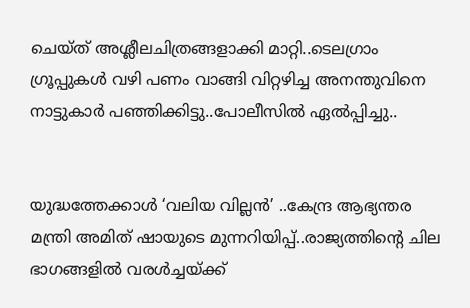ചെയ്ത് അശ്ലീലചിത്രങ്ങളാക്കി മാറ്റി..ടെലഗ്രാം ഗ്രൂപ്പുകള്‍ വഴി പണം വാങ്ങി വിറ്റഴിച്ച അനന്തുവിനെ നാട്ടുകാർ പഞ്ഞിക്കിട്ടു..പോലീസിൽ ഏൽപ്പിച്ചു..


യുദ്ധത്തേക്കാൾ ‘വലിയ വില്ലൻ’ ..കേന്ദ്ര ആഭ്യന്തര മന്ത്രി അമിത് ഷായുടെ മുന്നറിയിപ്പ്..രാജ്യത്തിന്റെ ചില ഭാഗങ്ങളിൽ വരൾച്ചയ്ക്ക്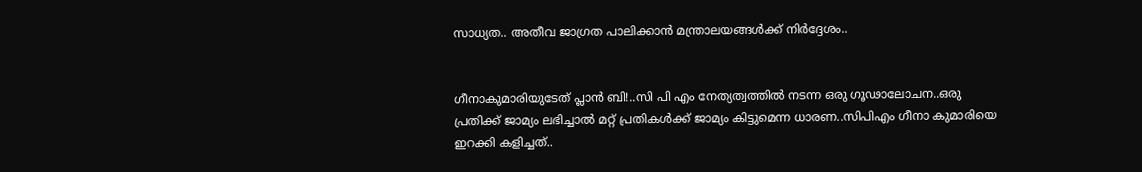സാധ്യത.. അതീവ ജാഗ്രത പാലിക്കാൻ മന്ത്രാലയങ്ങൾക്ക് നിർദ്ദേശം..


ഗീനാകുമാരിയുടേത് പ്ലാൻ ബി!..സി പി എം നേത്യത്വത്തിൽ നടന്ന ഒരു ഗൂഢാലോചന..ഒരു പ്രതിക്ക് ജാമ്യം ലഭിച്ചാൽ മറ്റ് പ്രതികൾക്ക് ജാമ്യം കിട്ടുമെന്ന ധാരണ..സിപിഎം ഗീനാ കുമാരിയെ ഇറക്കി കളിച്ചത്..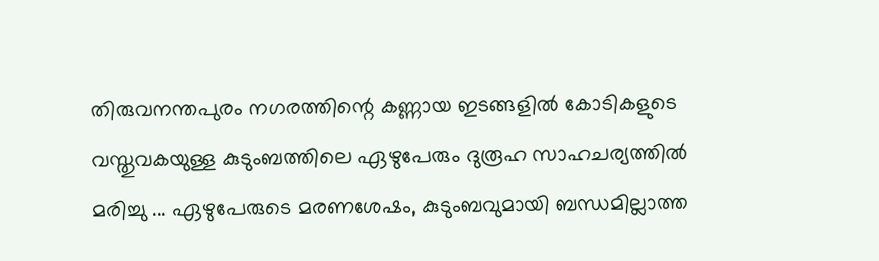തിരുവനന്തപുരം നഗരത്തിന്റെ കണ്ണായ ഇടങ്ങളിൽ കോടികളുടെ വസ്തുവകയുള്ള കുടുംബത്തിലെ ഏഴുപേരും ദുരൂഹ സാഹചര്യത്തിൽ മരിച്ചു ... ഏഴുപേരുടെ മരണശേഷം, കുടുംബവുമായി ബന്ധമില്ലാത്ത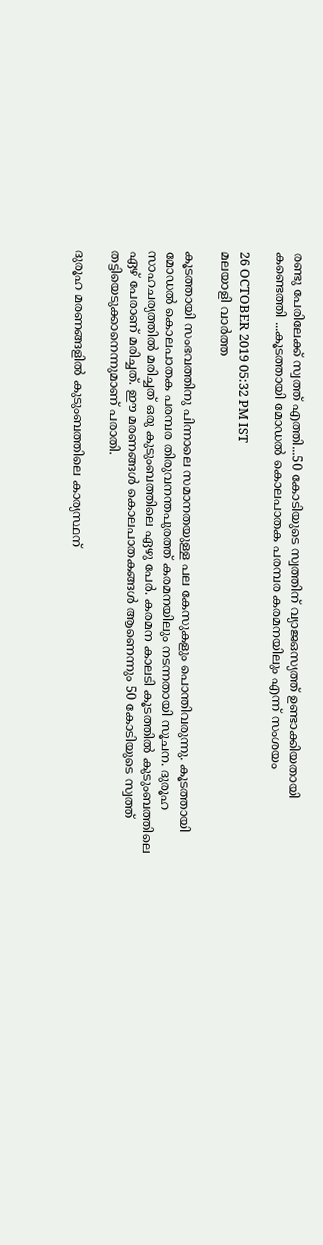രണ്ടു പേരിലേക്ക് സ്വത്ത് എത്തി...50 കോടിയുടെ സ്വത്തിന് വ്യാജഒസ്യത്ത് ഉണ്ടാക്കിയതായി കണ്ടെത്തി ...കൂടത്തായി മോഡൽ കൊലപാതക പരമ്പര കരമനയിലും എന്ന് സംശയം

26 OCTOBER 2019 05:32 PM IST
മലയാളി വാര്‍ത്ത

കൂടത്തായി സംഭവത്തിനു പിന്നാലെ സമാനതയുള്ള പല കേസുകളും പൊന്തിവരുന്നു. കൂടത്തായി മോഡൽ കൊലപാതക പരമ്പര തിരുവനന്തപുരത്ത് കരമനയിലും നടന്നതായി സൂചന. ദുരൂഹ സാഹചര്യത്തിൽ മരിച്ചത് ഒരു കുടുംബത്തിലെ ഏഴു പേർ. കരമന കാലടി കൂടത്തിൽ കുടുംബത്തിലെ ഏഴ് പേരാണ് മരിച്ചത്. ഈ മരണങ്ങൾ കൊലപാതകങ്ങൾ ആണെന്നും 50 കോടിയുടെ സ്വത്ത് തട്ടിയെടുക്കാനെന്നുമാണ് പരാതി.

ദുരൂഹ മരണങ്ങളിൽ കുടുംബത്തിലെ കാര്യസ്ഥന്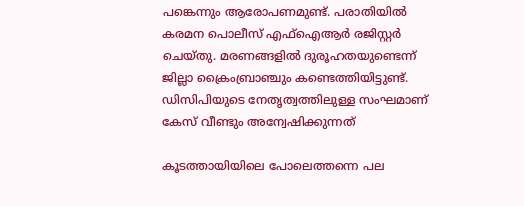പങ്കെന്നും ആരോപണമുണ്ട്. പരാതിയിൽ കരമന പൊലീസ് എഫ്ഐആർ രജിസ്റ്റർ ചെയ്തു. മരണങ്ങളിൽ ദുരൂഹതയുണ്ടെന്ന് ജില്ലാ ക്രൈംബ്രാഞ്ചും കണ്ടെത്തിയിട്ടുണ്ട്. ഡിസിപിയുടെ നേതൃത്വത്തിലുള്ള സംഘമാണ് കേസ് വീണ്ടും അന്വേഷിക്കുന്നത്

കൂടത്തായിയിലെ പോലെത്തന്നെ പല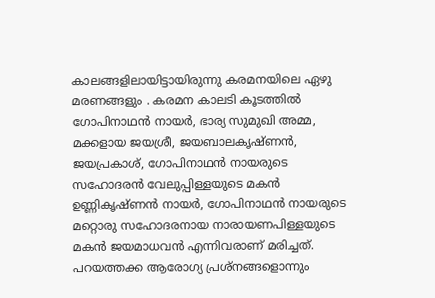കാലങ്ങളിലായിട്ടായിരുന്നു കരമനയിലെ ഏഴു മരണങ്ങളും . കരമന കാലടി കൂടത്തിൽ ഗോപിനാഥൻ നായർ, ഭാര്യ സുമുഖി അമ്മ, മക്കളായ ജയശ്രീ, ജയബാലകൃഷ്ണൻ, ജയപ്രകാശ്, ഗോപിനാഥൻ നായരുടെ സഹോദരൻ വേലുപ്പിള്ളയുടെ മകൻ ഉണ്ണികൃഷ്ണൻ നായർ, ഗോപിനാഥൻ നായരുടെ മറ്റൊരു സഹോദരനായ നാരായണപിള്ളയുടെ മകൻ ജയമാധവൻ എന്നിവരാണ് മരിച്ചത്. പറയത്തക്ക ആരോഗ്യ പ്രശ്നങ്ങളൊന്നും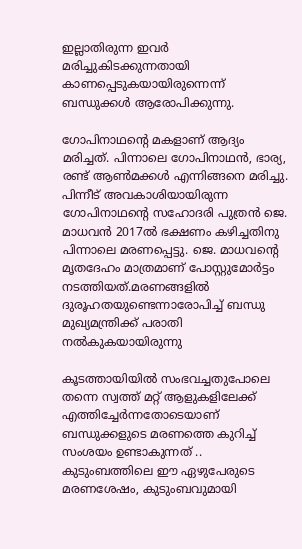ഇല്ലാതിരുന്ന ഇവർ മരിച്ചുകിടക്കുന്നതായി കാണപ്പെടുകയായിരുന്നെന്ന് ബന്ധുക്കൾ ആരോപിക്കുന്നു.

ഗോപിനാഥന്‍റെ മകളാണ് ആദ്യം മരിച്ചത്. പിന്നാലെ ഗോപിനാഥൻ, ഭാര്യ, രണ്ട് ആൺമക്കൾ എന്നിങ്ങനെ മരിച്ചു. പിന്നീട് അവകാശിയായിരുന്ന ഗോപിനാഥന്‍റെ സഹോദരി പുത്രൻ ജെ. മാധവൻ 2017ൽ ഭക്ഷണം കഴിച്ചതിനു പിന്നാലെ മരണപ്പെട്ടു. ജെ. മാധവന്‍റെ മൃതദേഹം മാത്രമാണ് പോസ്റ്റുമോർട്ടം നടത്തിയത്.മരണങ്ങളിൽ ദുരൂഹതയുണ്ടെന്നാരോപിച്ച് ബന്ധു മുഖ്യമന്ത്രിക്ക് പരാതി നൽകുകയായിരുന്നു

കൂടത്തായിയിൽ സംഭവച്ചതുപോലെ തന്നെ സ്വത്ത് മറ്റ് ആളുകളിലേക്ക് എത്തിച്ചേർന്നതോടെയാണ് ബന്ധുക്കളുടെ മരണത്തെ കുറിച്ച് സംശയം ഉണ്ടാകുന്നത് .. കുടുംബത്തിലെ ഈ ഏഴുപേരുടെ മരണശേഷം, കുടുംബവുമായി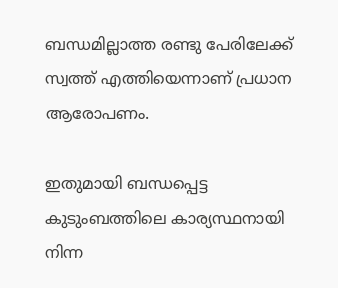ബന്ധമില്ലാത്ത രണ്ടു പേരിലേക്ക് സ്വത്ത് എത്തിയെന്നാണ് പ്രധാന ആരോപണം.

ഇതുമായി ബന്ധപ്പെട്ട കുടുംബത്തിലെ കാര്യസ്ഥനായി നിന്ന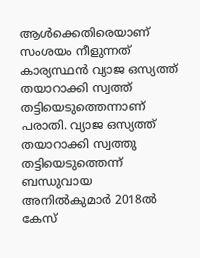ആൾക്കെതിരെയാണ് സംശയം നീളുന്നത് കാര്യസ്ഥൻ വ്യാജ ഒസ്യത്ത് തയാറാക്കി സ്വത്ത് തട്ടിയെടുത്തെന്നാണ് പരാതി. വ്യാജ ഒസ്യത്ത് തയാറാക്കി സ്വത്തു തട്ടിയെടുത്തെന്ന് ബന്ധുവായ അനിൽകുമാർ 2018ൽ കേസ്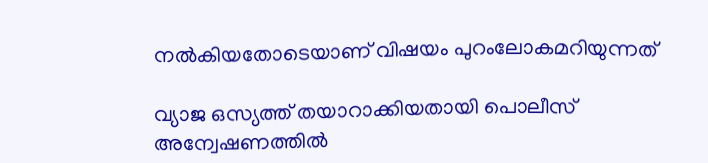നൽകിയതോടെയാണ് വിഷയം പുറംലോകമറിയുന്നത്

വ്യാജ ഒസ്യത്ത് തയാറാക്കിയതായി പൊലീസ് അന്വേഷണത്തിൽ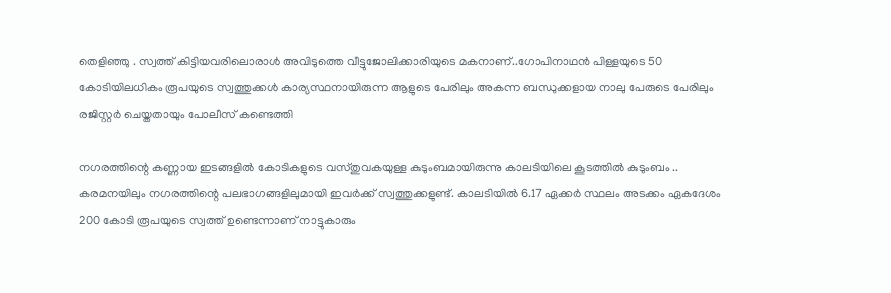തെളിഞ്ഞു . സ്വത്ത് കിട്ടിയവരിലൊരാൾ അവിടുത്തെ വീട്ടുജോലിക്കാരിയുടെ മകനാണ്..ഗോപിനാഥൻ പിള്ളയുടെ 50 കോടിയിലധികം രൂപയുടെ സ്വത്തുക്കൾ കാര്യസ്ഥനായിരുന്ന ആളുടെ പേരിലും അകന്ന ബന്ധുക്കളായ നാലു പേരുടെ പേരിലും രജിസ്റ്റർ ചെയ്തതായും പോലീസ് കണ്ടെത്തി

നഗരത്തിന്റെ കണ്ണായ ഇടങ്ങളിൽ കോടികളുടെ വസ്തുവകയുള്ള കുടുംബമായിരുന്നു കാലടിയിലെ കൂടത്തിൽ കുടുംബം .. കരമനയിലും നഗരത്തിന്റെ പലഭാഗങ്ങളിലുമായി ഇവർക്ക് സ്വത്തുക്കളുണ്ട്. കാലടിയില്‍ 6.17 ഏക്കര്‍ സ്ഥലം അടക്കം ഏകദേശം 200 കോടി രൂപയുടെ സ്വത്ത് ഉണ്ടെന്നാണ് നാട്ടുകാരും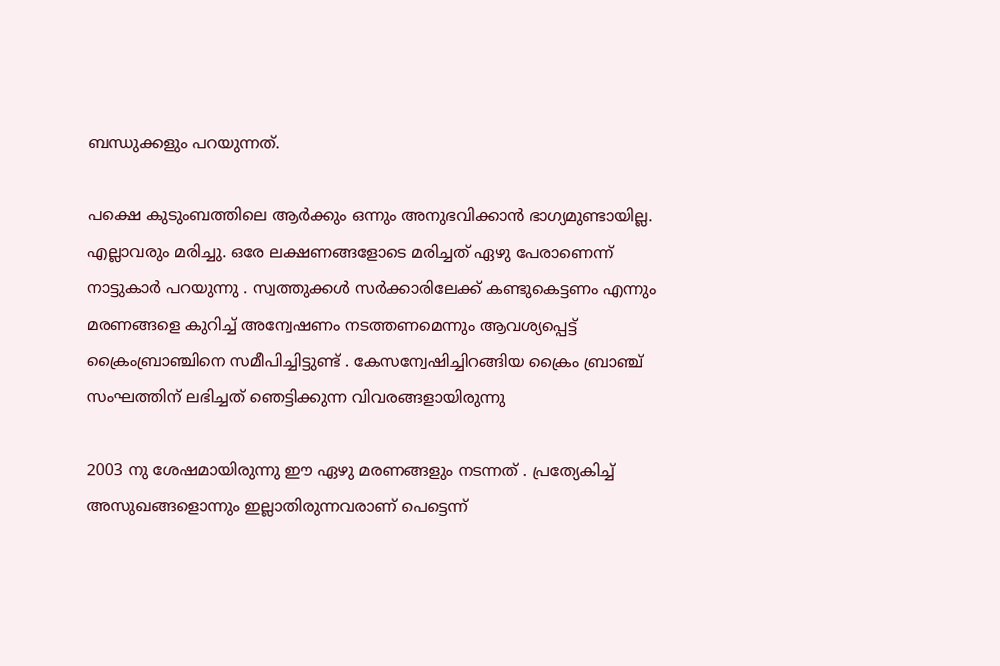ബന്ധുക്കളും പറയുന്നത്.

പക്ഷെ കുടുംബത്തിലെ ആർക്കും ഒന്നും അനുഭവിക്കാൻ ഭാഗ്യമുണ്ടായില്ല. എല്ലാവരും മരിച്ചു. ഒരേ ലക്ഷണങ്ങളോടെ മരിച്ചത് ഏഴു പേരാണെന്ന് നാട്ടുകാർ പറയുന്നു . സ്വത്തുക്കൾ സർക്കാരിലേക്ക് കണ്ടുകെട്ടണം എന്നും മരണങ്ങളെ കുറിച്ച് അന്വേഷണം നടത്തണമെന്നും ആവശ്യപ്പെട്ട് ക്രൈംബ്രാഞ്ചിനെ സമീപിച്ചിട്ടുണ്ട് . കേസന്വേഷിച്ചിറങ്ങിയ ക്രൈം ബ്രാഞ്ച് സംഘത്തിന് ലഭിച്ചത് ഞെട്ടിക്കുന്ന വിവരങ്ങളായിരുന്നു

2003 നു ശേഷമായിരുന്നു ഈ ഏഴു മരണങ്ങളും നടന്നത് . പ്രത്യേകിച്ച് അസുഖങ്ങളൊന്നും ഇല്ലാതിരുന്നവരാണ് പെട്ടെന്ന്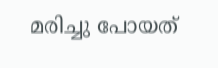മരിച്ചു പോയത്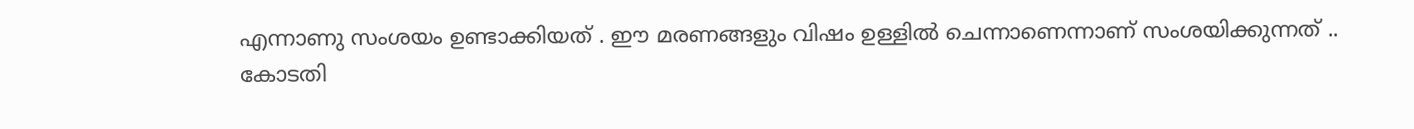എന്നാണു സംശയം ഉണ്ടാക്കിയത് . ഈ മരണങ്ങളും വിഷം ഉള്ളിൽ ചെന്നാണെന്നാണ് സംശയിക്കുന്നത് .. കോടതി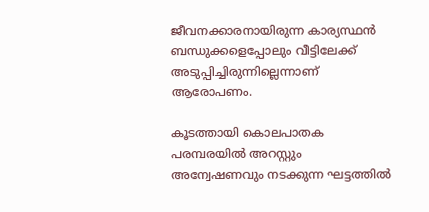ജീവനക്കാരനായിരുന്ന കാര്യസ്ഥൻ ബന്ധുക്കളെപ്പോലും വീട്ടിലേക്ക് അടുപ്പിച്ചിരുന്നില്ലെന്നാണ് ആരോപണം.

കൂടത്തായി കൊലപാതക പരമ്പരയിൽ അറസ്റ്റും അന്വേഷണവും നടക്കുന്ന ഘട്ടത്തിൽ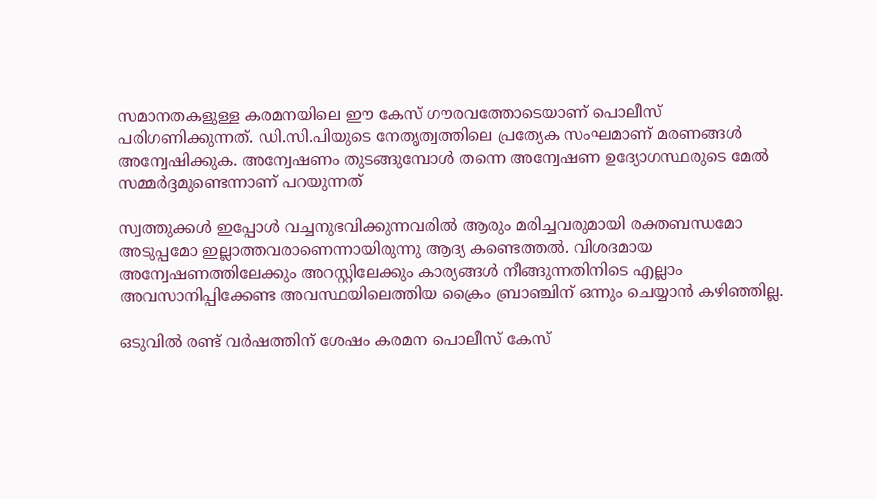സമാനതകളുള്ള കരമനയിലെ ഈ കേസ് ഗൗരവത്തോടെയാണ് പൊലീസ് പരിഗണിക്കുന്നത്. ഡി.സി.പിയുടെ നേതൃത്വത്തിലെ പ്രത്യേക സംഘമാണ് മരണങ്ങൾ അന്വേഷിക്കുക. അന്വേഷണം തുടങ്ങുമ്പോൾ തന്നെ അന്വേഷണ ഉദ്യോഗസ്ഥരുടെ മേൽ സമ്മർദ്ദമുണ്ടെന്നാണ് പറയുന്നത്

സ്വത്തുക്കൾ ഇപ്പോൾ വച്ചനുഭവിക്കുന്നവരിൽ ആരും മരിച്ചവരുമായി രക്തബന്ധമോ അടുപ്പമോ ഇല്ലാത്തവരാണെന്നായിരുന്നു ആദ്യ കണ്ടെത്തൽ. വിശദമായ അന്വേഷണത്തിലേക്കും അറസ്റ്റിലേക്കും കാര്യങ്ങൾ നീങ്ങുന്നതിനിടെ എല്ലാം അവസാനിപ്പിക്കേണ്ട അവസ്ഥയിലെത്തിയ ക്രൈം ബ്രാഞ്ചിന് ഒന്നും ചെയ്യാൻ കഴിഞ്ഞില്ല.

ഒടുവിൽ രണ്ട് വർഷത്തിന് ശേഷം കരമന പൊലീസ് കേസ്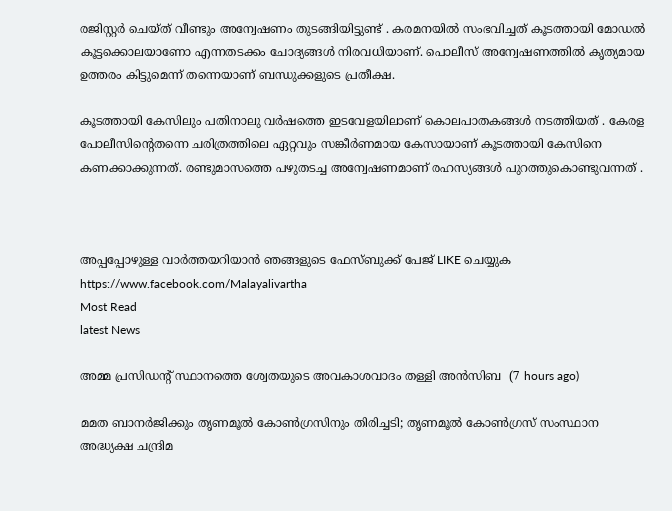രജിസ്റ്റർ ചെയ്ത് വീണ്ടും അന്വേഷണം തുടങ്ങിയിട്ടുണ്ട് . കരമനയിൽ സംഭവിച്ചത് കൂടത്തായി മോഡൽ കൂട്ടക്കൊലയാണോ എന്നതടക്കം ചോദ്യങ്ങൾ നിരവധിയാണ്. പൊലീസ് അന്വേഷണത്തിൽ കൃത്യമായ ഉത്തരം കിട്ടുമെന്ന് തന്നെയാണ് ബന്ധുക്കളുടെ പ്രതീക്ഷ.

കൂടത്തായി കേസിലും പതിനാലു വർഷത്തെ ഇടവേളയിലാണ് കൊലപാതകങ്ങൾ നടത്തിയത് . കേരള പോലീസിന്റെതന്നെ ചരിത്രത്തിലെ ഏറ്റവും സങ്കീര്‍ണമായ കേസായാണ് കൂടത്തായി കേസിനെ കണക്കാക്കുന്നത്. രണ്ടുമാസത്തെ പഴുതടച്ച അന്വേഷണമാണ് രഹസ്യങ്ങള്‍ പുറത്തുകൊണ്ടുവന്നത് .



അപ്പപ്പോഴുള്ള വാര്‍ത്തയറിയാന്‍ ഞങ്ങളുടെ ഫേസ്‌ബുക്ക്‌ പേജ് LIKE ചെയ്യുക
https://www.facebook.com/Malayalivartha
Most Read
latest News

അമ്മ പ്രസിഡന്റ് സ്ഥാനത്തെ ശ്വേതയുടെ അവകാശവാദം തള്ളി അന്‍സിബ  (7 hours ago)

മമത ബാനര്‍ജിക്കും തൃണമൂല്‍ കോണ്‍ഗ്രസിനും തിരിച്ചടി; തൃണമൂല്‍ കോണ്‍ഗ്രസ് സംസ്ഥാന അദ്ധ്യക്ഷ ചന്ദ്രിമ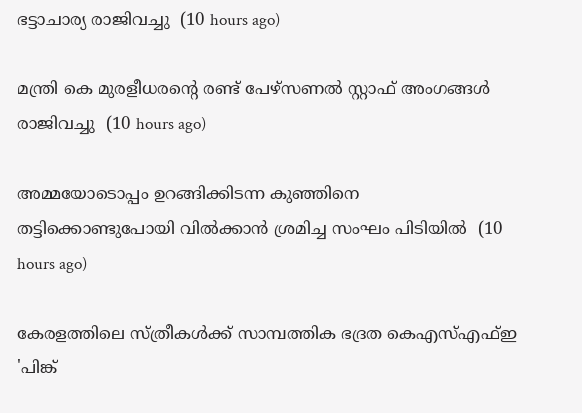ഭട്ടാചാര്യ രാജിവച്ചു  (10 hours ago)

മന്ത്രി കെ മുരളീധരന്റെ രണ്ട് പേഴ്‌സണല്‍ സ്റ്റാഫ് അംഗങ്ങള്‍ രാജിവച്ചു  (10 hours ago)

അമ്മയോടൊപ്പം ഉറങ്ങിക്കിടന്ന കുഞ്ഞിനെ തട്ടിക്കൊണ്ടുപോയി വില്‍ക്കാന്‍ ശ്രമിച്ച സംഘം പിടിയില്‍  (10 hours ago)

കേരളത്തിലെ സ്ത്രീകള്‍ക്ക് സാമ്പത്തിക ഭദ്രത കെഎസ്എഫ്ഇ 'പിങ്ക്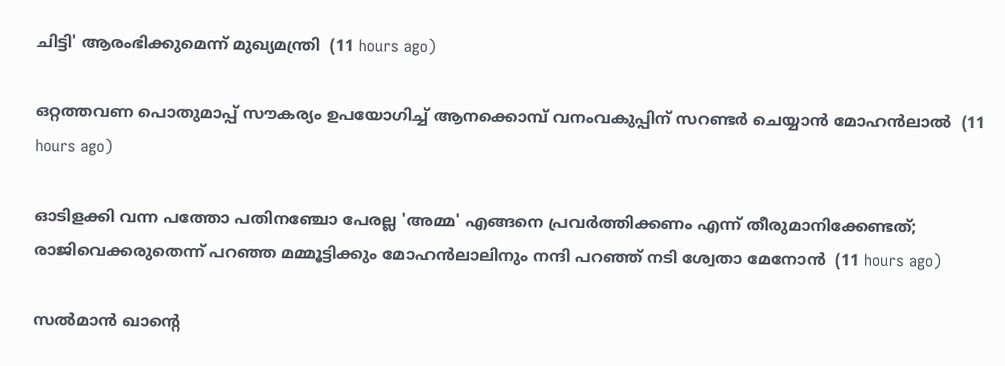ചിട്ടി' ആരംഭിക്കുമെന്ന് മുഖ്യമന്ത്രി  (11 hours ago)

ഒറ്റത്തവണ പൊതുമാപ്പ് സൗകര്യം ഉപയോഗിച്ച് ആനക്കൊമ്പ് വനംവകുപ്പിന് സറണ്ടര്‍ ചെയ്യാന്‍ മോഹന്‍ലാല്‍  (11 hours ago)

ഓടിളക്കി വന്ന പത്തോ പതിനഞ്ചോ പേരല്ല 'അമ്മ' എങ്ങനെ പ്രവര്‍ത്തിക്കണം എന്ന് തീരുമാനിക്കേണ്ടത്; രാജിവെക്കരുതെന്ന് പറഞ്ഞ മമ്മൂട്ടിക്കും മോഹന്‍ലാലിനും നന്ദി പറഞ്ഞ് നടി ശ്വേതാ മേനോന്‍  (11 hours ago)

സല്‍മാന്‍ ഖാന്റെ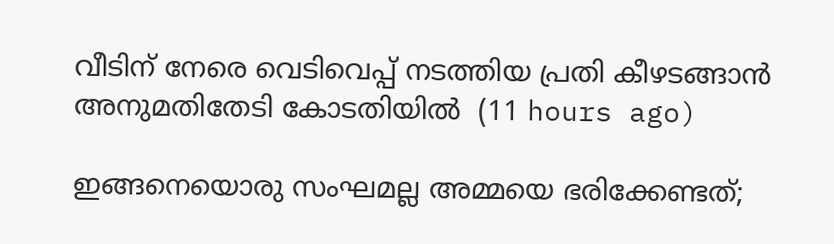വീടിന് നേരെ വെടിവെപ്പ് നടത്തിയ പ്രതി കീഴടങ്ങാന്‍ അനുമതിതേടി കോടതിയില്‍  (11 hours ago)

ഇങ്ങനെയൊരു സംഘമല്ല അമ്മയെ ഭരിക്കേണ്ടത്;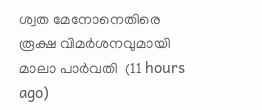ശ്വത മേനോനെതിരെ രൂക്ഷ വിമര്‍ശനവുമായി മാലാ പാര്‍വതി  (11 hours ago)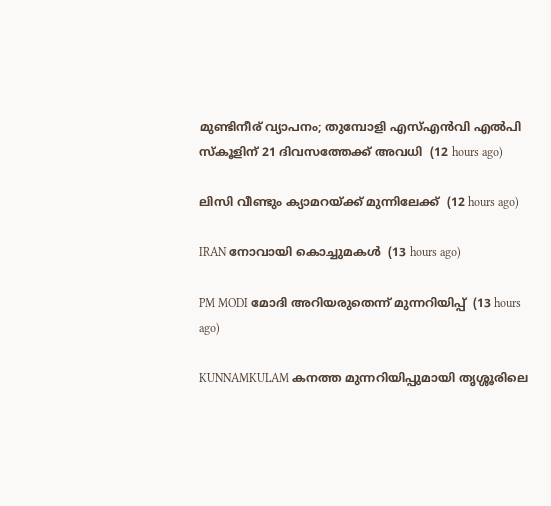മുണ്ടിനീര് വ്യാപനം; തുമ്പോളി എസ്എന്‍വി എല്‍പി സ്‌കൂളിന് 21 ദിവസത്തേക്ക് അവധി  (12 hours ago)

ലിസി വീണ്ടും ക്യാമറയ്ക്ക് മുന്നിലേക്ക്  (12 hours ago)

IRAN നോവായി കൊച്ചുമകൾ  (13 hours ago)

PM MODI മോദി അറിയരുതെന്ന് മുന്നറിയിപ്പ്  (13 hours ago)

KUNNAMKULAM കനത്ത മുന്നറിയിപ്പുമായി തൃശ്ശൂരിലെ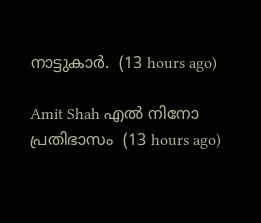നാട്ടുകാര്‍.  (13 hours ago)

Amit Shah എൽ നിനോ പ്രതിഭാസം  (13 hours ago)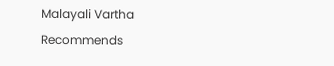Malayali Vartha Recommends